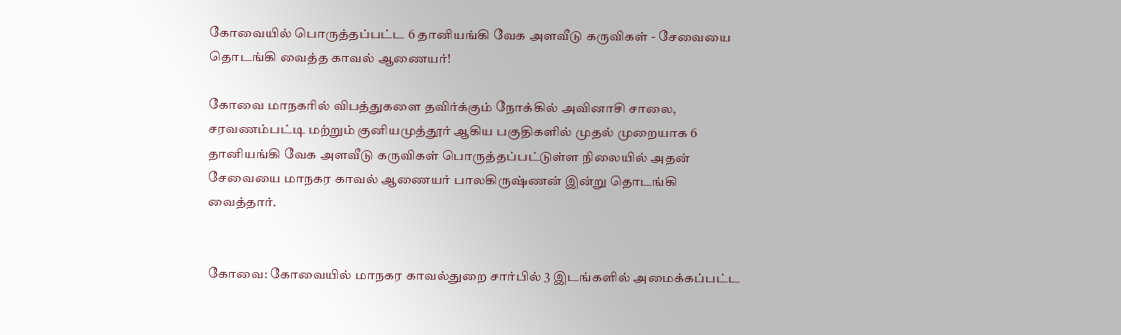கோவையில் பொருத்தப்பட்ட 6 தானியங்கி வேக அளவீடு கருவிகள் - சேவையை தொடங்கி வைத்த காவல் ஆணையர்!

கோவை மாநகரில் விபத்துகளை தவிர்க்கும் நோக்கில் அவினாசி சாலை, சரவணம்பட்டி மற்றும் குனியமுத்தூர் ஆகிய பகுதிகளில் முதல் முறையாக 6 தானியங்கி வேக அளவீடு கருவிகள் பொருத்தப்பட்டுள்ள நிலையில் அதன் சேவையை மாநகர காவல் ஆணையர் பாலகிருஷ்ணன் இன்று தொடங்கி வைத்தார்.


கோவை: கோவையில் மாநகர காவல்துறை சார்பில் 3 இடங்களில் அமைக்கப்பட்ட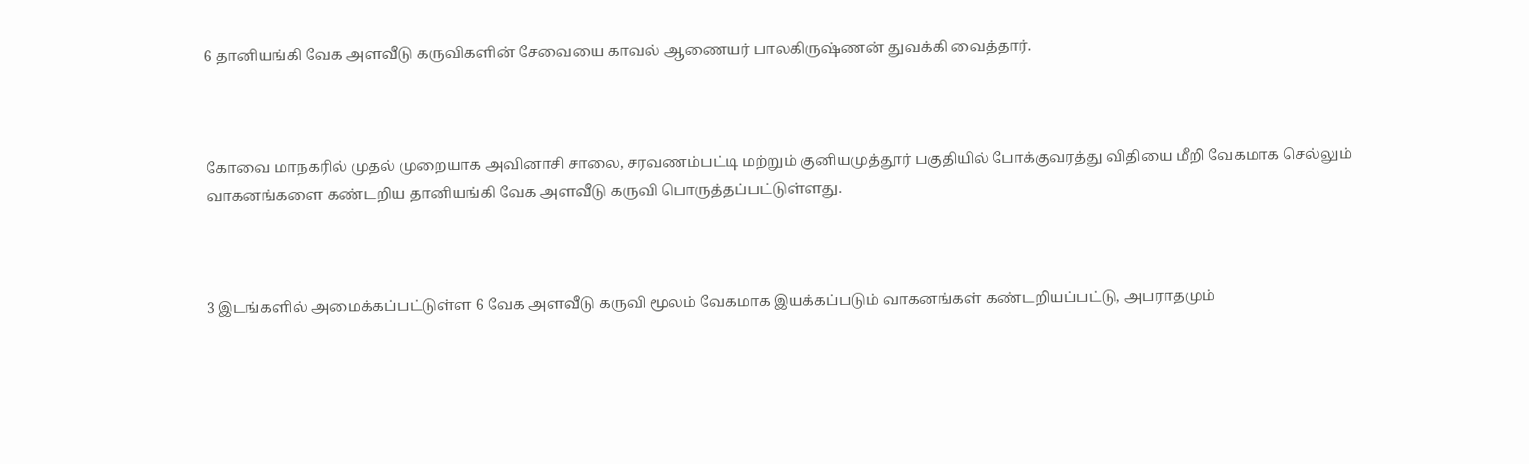6 தானியங்கி வேக அளவீடு கருவிகளின் சேவையை காவல் ஆணையர் பாலகிருஷ்ணன் துவக்கி வைத்தார்.



கோவை மாநகரில் முதல் முறையாக அவினாசி சாலை, சரவணம்பட்டி மற்றும் குனியமுத்தூர் பகுதியில் போக்குவரத்து விதியை மீறி வேகமாக செல்லும் வாகனங்களை கண்டறிய தானியங்கி வேக அளவீடு கருவி பொருத்தப்பட்டுள்ளது.



3 இடங்களில் அமைக்கப்பட்டுள்ள 6 வேக அளவீடு கருவி மூலம் வேகமாக இயக்கப்படும் வாகனங்கள் கண்டறியப்பட்டு, அபராதமும்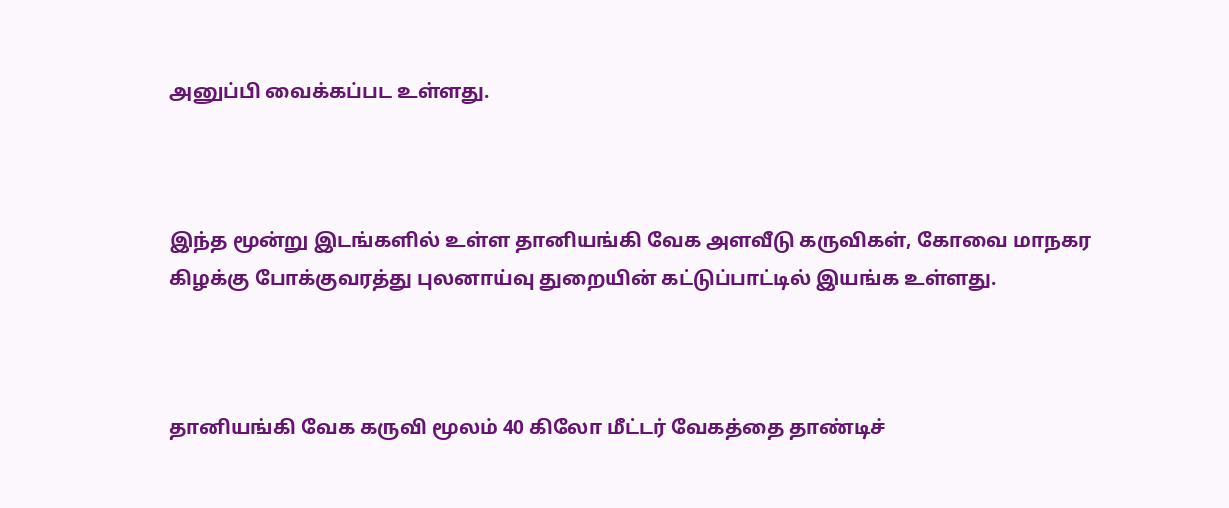அனுப்பி வைக்கப்பட உள்ளது.



இந்த மூன்று இடங்களில் உள்ள தானியங்கி வேக அளவீடு கருவிகள், கோவை மாநகர கிழக்கு போக்குவரத்து புலனாய்வு துறையின் கட்டுப்பாட்டில் இயங்க உள்ளது.



தானியங்கி வேக கருவி மூலம் 40 கிலோ மீட்டர் வேகத்தை தாண்டிச்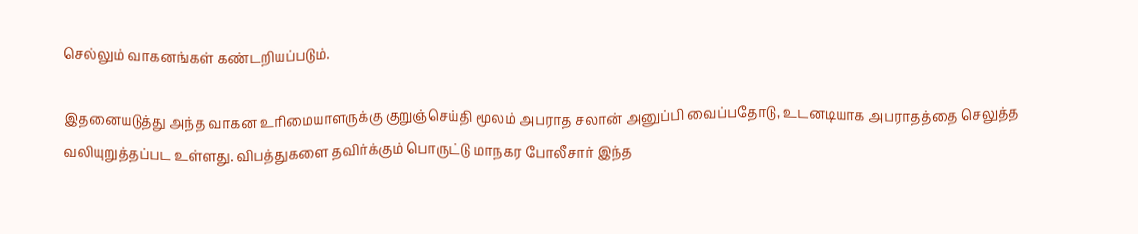செல்லும் வாகனங்கள் கண்டறியப்படும்.

இதனையடுத்து அந்த வாகன உரிமையாளருக்கு குறுஞ்செய்தி மூலம் அபராத சலான் அனுப்பி வைப்பதோடு, உடனடியாக அபராதத்தை செலுத்த வலியுறுத்தப்பட உள்ளது. விபத்துகளை தவிர்க்கும் பொருட்டு மாநகர போலீசார் இந்த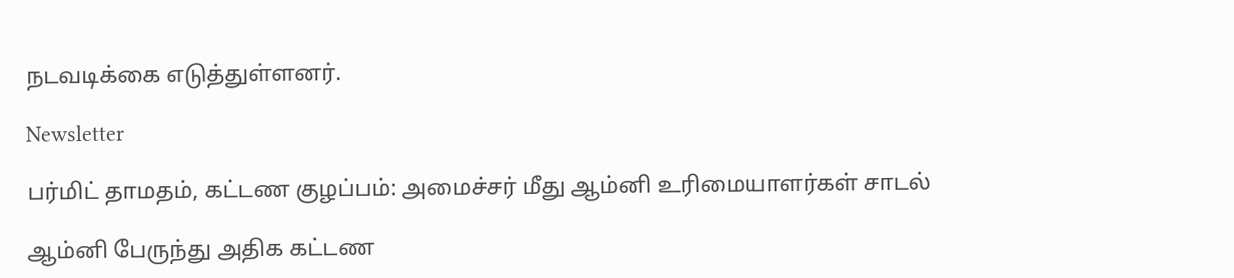நடவடிக்கை எடுத்துள்ளனர்.

Newsletter

பர்மிட் தாமதம், கட்டண குழப்பம்: அமைச்சர் மீது ஆம்னி உரிமையாளர்கள் சாடல்

ஆம்னி பேருந்து அதிக கட்டண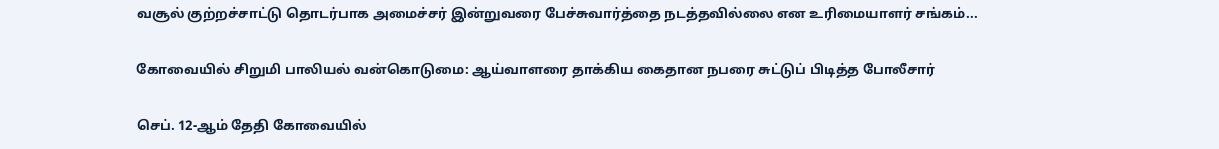வசூல் குற்றச்சாட்டு தொடர்பாக அமைச்சர் இன்றுவரை பேச்சுவார்த்தை நடத்தவில்லை என உரிமையாளர் சங்கம்...

கோவையில் சிறுமி பாலியல் வன்கொடுமை: ஆய்வாளரை தாக்கிய கைதான நபரை சுட்டுப் பிடித்த போலீசார்

செப். 12-ஆம் தேதி கோவையில்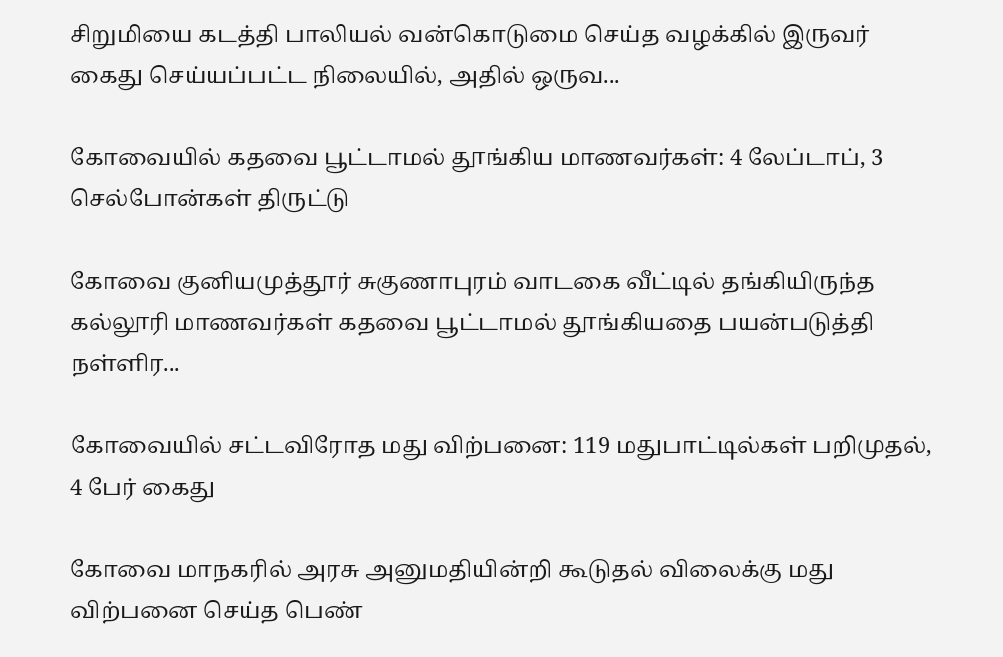சிறுமியை கடத்தி பாலியல் வன்கொடுமை செய்த வழக்கில் இருவர் கைது செய்யப்பட்ட நிலையில், அதில் ஒருவ...

கோவையில் கதவை பூட்டாமல் தூங்கிய மாணவர்கள்: 4 லேப்டாப், 3 செல்போன்கள் திருட்டு

கோவை குனியமுத்தூர் சுகுணாபுரம் வாடகை வீட்டில் தங்கியிருந்த கல்லூரி மாணவர்கள் கதவை பூட்டாமல் தூங்கியதை பயன்படுத்தி நள்ளிர...

கோவையில் சட்டவிரோத மது விற்பனை: 119 மதுபாட்டில்கள் பறிமுதல், 4 பேர் கைது

கோவை மாநகரில் அரசு அனுமதியின்றி கூடுதல் விலைக்கு மது விற்பனை செய்த பெண்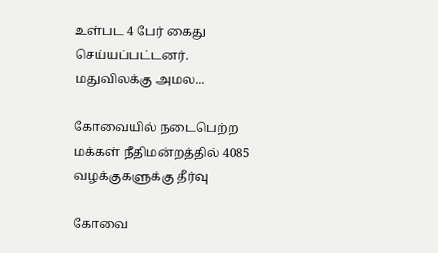உள்பட 4 பேர் கைது செய்யப்பட்டனர். மதுவிலக்கு அமல...

கோவையில் நடைபெற்ற மக்கள் நீதிமன்றத்தில் 4085 வழக்குகளுக்கு தீர்வு

கோவை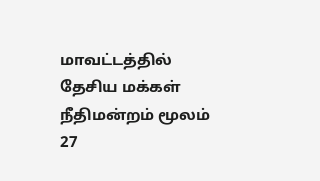மாவட்டத்தில் தேசிய மக்கள் நீதிமன்றம் மூலம் 27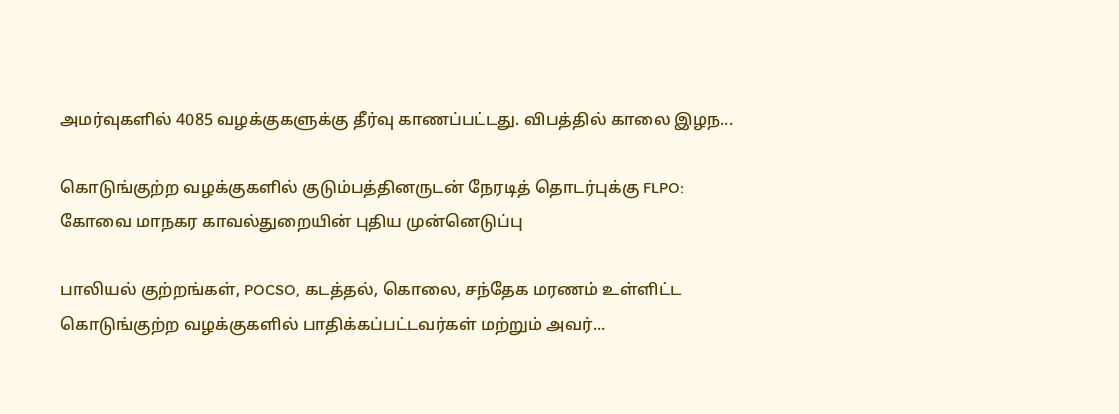அமர்வுகளில் 4085 வழக்குகளுக்கு தீர்வு காணப்பட்டது. விபத்தில் காலை இழந...

கொடுங்குற்ற வழக்குகளில் குடும்பத்தினருடன் நேரடித் தொடர்புக்கு FLPO: கோவை மாநகர காவல்துறையின் புதிய முன்னெடுப்பு

பாலியல் குற்றங்கள், POCSO, கடத்தல், கொலை, சந்தேக மரணம் உள்ளிட்ட கொடுங்குற்ற வழக்குகளில் பாதிக்கப்பட்டவர்கள் மற்றும் அவர்...